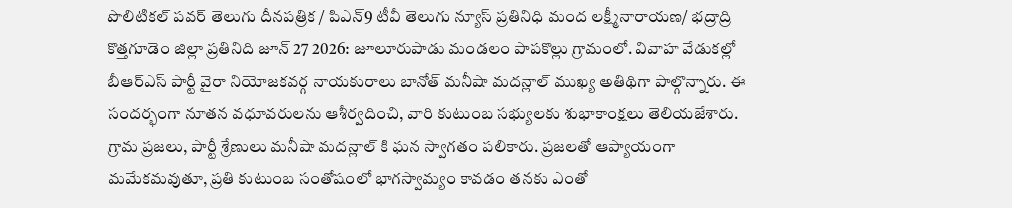పొలిటికల్ పవర్ తెలుగు దీనపత్రిక / పిఎన్9 టీవీ తెలుగు న్యూస్ ప్రతినిధి మంద లక్ష్మీనారాయణ/ భద్రాద్రి కొత్తగూడెం జిల్లా ప్రతినిది జూన్ 27 2026: జూలూరుపాడు మండలం పాపకొల్లు గ్రామంలో. వివాహ వేడుకల్లో బీఆర్ఎస్ పార్టీ వైరా నియోజకవర్గ నాయకురాలు బానోత్ మనీషా మదన్లాల్ ముఖ్య అతిథిగా పాల్గొన్నారు. ఈ సందర్భంగా నూతన వధూవరులను ఆశీర్వదించి, వారి కుటుంబ సభ్యులకు శుభాకాంక్షలు తెలియజేశారు. గ్రామ ప్రజలు, పార్టీ శ్రేణులు మనీషా మదన్లాల్ కి ఘన స్వాగతం పలికారు. ప్రజలతో ఆప్యాయంగా మమేకమవుతూ, ప్రతి కుటుంబ సంతోషంలో భాగస్వామ్యం కావడం తనకు ఎంతో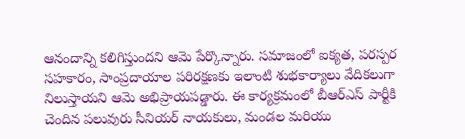ఆనందాన్ని కలిగిస్తుందని ఆమె పేర్కొన్నారు. సమాజంలో ఐక్యత, పరస్పర సహకారం, సాంప్రదాయాల పరిరక్షణకు ఇలాంటి శుభకార్యాలు వేదికలుగా నిలుస్తాయని ఆమె అభిప్రాయపడ్డారు. ఈ కార్యక్రమంలో బీఆర్ఎస్ పార్టీకి చెందిన పలువురు సీనియర్ నాయకులు, మండల మరియు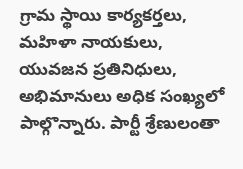గ్రామ స్థాయి కార్యకర్తలు, మహిళా నాయకులు, యువజన ప్రతినిధులు, అభిమానులు అధిక సంఖ్యలో పాల్గొన్నారు. పార్టీ శ్రేణులంతా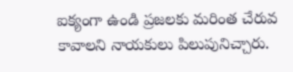ఐక్యంగా ఉండి ప్రజలకు మరింత చేరువ కావాలని నాయకులు పిలుపునిచ్చారు.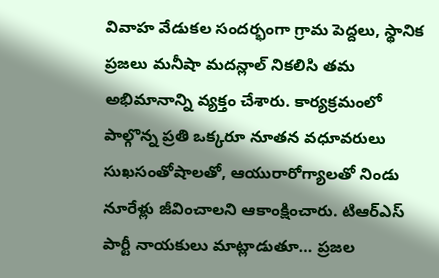వివాహ వేడుకల సందర్భంగా గ్రామ పెద్దలు, స్థానిక ప్రజలు మనీషా మదన్లాల్ నికలిసి తమ అభిమానాన్ని వ్యక్తం చేశారు. కార్యక్రమంలో పాల్గొన్న ప్రతి ఒక్కరూ నూతన వధూవరులు సుఖసంతోషాలతో, ఆయురారోగ్యాలతో నిండు నూరేళ్లు జీవించాలని ఆకాంక్షించారు. టిఆర్ఎస్ పార్టీ నాయకులు మాట్లాడుతూ… ప్రజల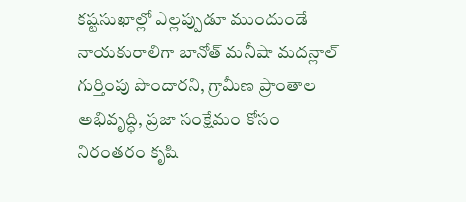కష్టసుఖాల్లో ఎల్లప్పుడూ ముందుండే నాయకురాలిగా బానోత్ మనీషా మదన్లాల్ గుర్తింపు పొందారని, గ్రామీణ ప్రాంతాల అభివృద్ధి, ప్రజా సంక్షేమం కోసం నిరంతరం కృషి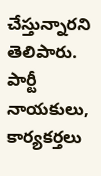చేస్తున్నారని తెలిపారు. పార్టీ నాయకులు, కార్యకర్తలు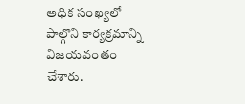అధిక సంఖ్యలో పాల్గొని కార్యక్రమాన్ని విజయవంతం చేశారు.